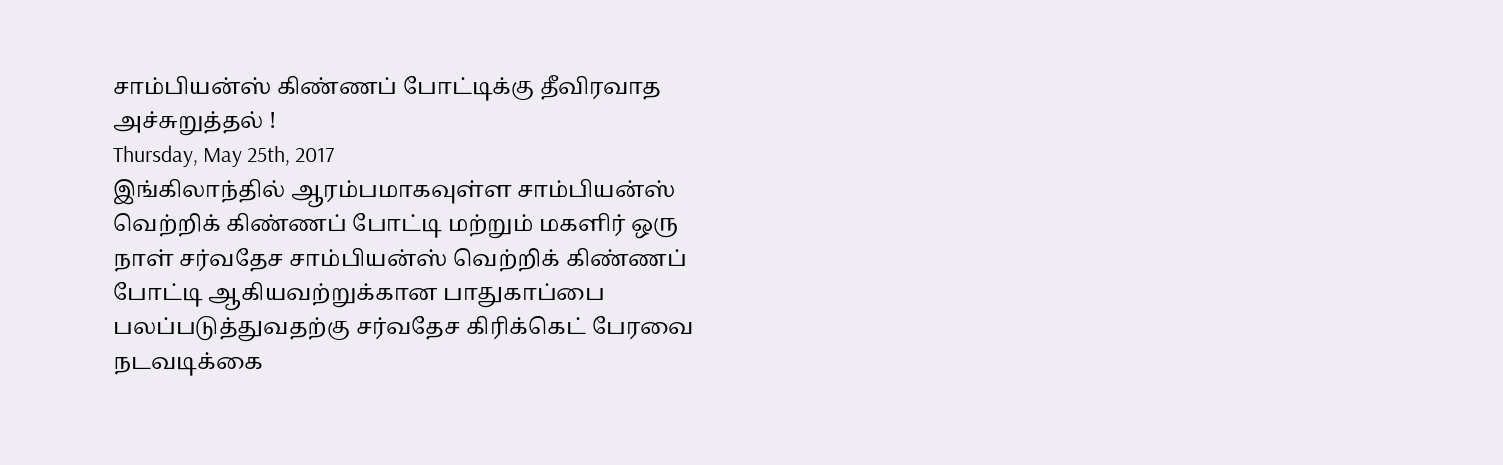சாம்பியன்ஸ் கிண்ணப் போட்டிக்கு தீவிரவாத அச்சுறுத்தல் !
Thursday, May 25th, 2017
இங்கிலாந்தில் ஆரம்பமாகவுள்ள சாம்பியன்ஸ் வெற்றிக் கிண்ணப் போட்டி மற்றும் மகளிர் ஒரு நாள் சர்வதேச சாம்பியன்ஸ் வெற்றிக் கிண்ணப் போட்டி ஆகியவற்றுக்கான பாதுகாப்பை பலப்படுத்துவதற்கு சர்வதேச கிரிக்கெட் பேரவை நடவடிக்கை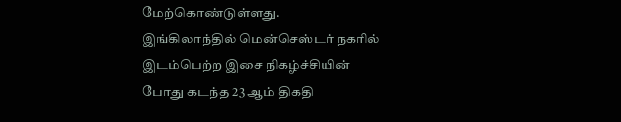மேற்கொண்டுள்ளது.
இங்கிலாந்தில் மென்செஸ்டர் நகரில் இடம்பெற்ற இசை நிகழ்ச்சியின் போது கடந்த 23 ஆம் திகதி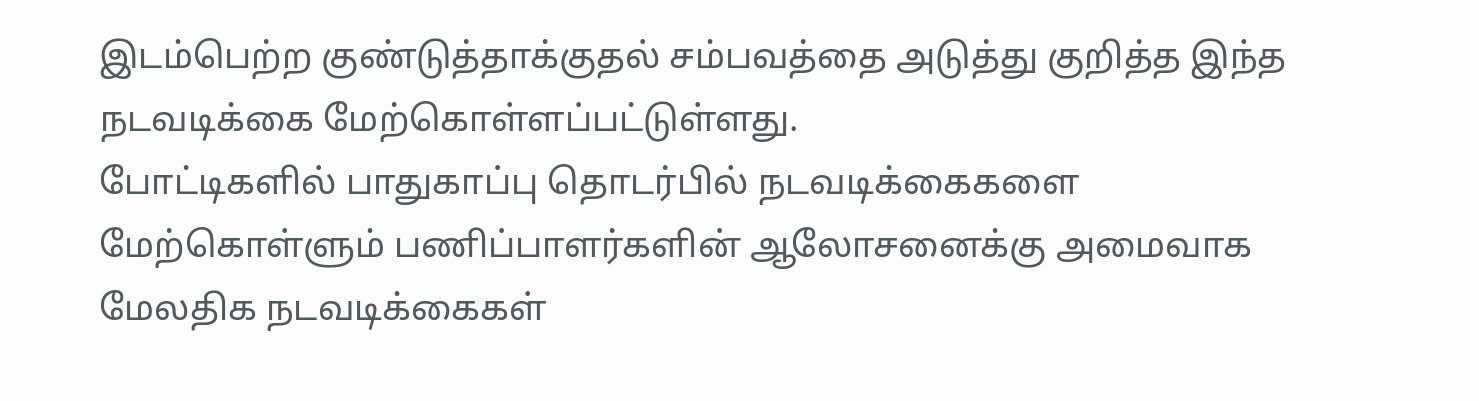இடம்பெற்ற குண்டுத்தாக்குதல் சம்பவத்தை அடுத்து குறித்த இந்த நடவடிக்கை மேற்கொள்ளப்பட்டுள்ளது.
போட்டிகளில் பாதுகாப்பு தொடர்பில் நடவடிக்கைகளை மேற்கொள்ளும் பணிப்பாளர்களின் ஆலோசனைக்கு அமைவாக மேலதிக நடவடிக்கைகள்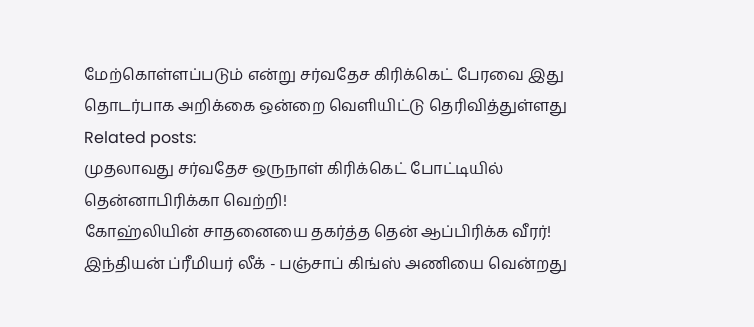மேற்கொள்ளப்படும் என்று சர்வதேச கிரிக்கெட் பேரவை இது தொடர்பாக அறிக்கை ஒன்றை வெளியிட்டு தெரிவித்துள்ளது
Related posts:
முதலாவது சர்வதேச ஒருநாள் கிரிக்கெட் போட்டியில் தென்னாபிரிக்கா வெற்றி!
கோஹ்லியின் சாதனையை தகர்த்த தென் ஆப்பிரிக்க வீரர்!
இந்தியன் ப்ரீமியர் லீக் - பஞ்சாப் கிங்ஸ் அணியை வென்றது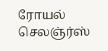ரோயல் செலஞ்ர்ஸ்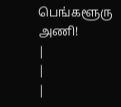பெங்களூரு அணி!
|
|
|